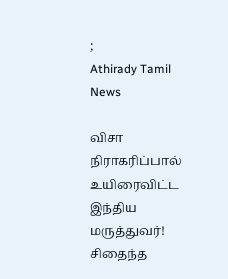;
Athirady Tamil News

விசா நிராகரிப்பால் உயிரைவிட்ட இந்திய மருத்துவர்! சிதைந்த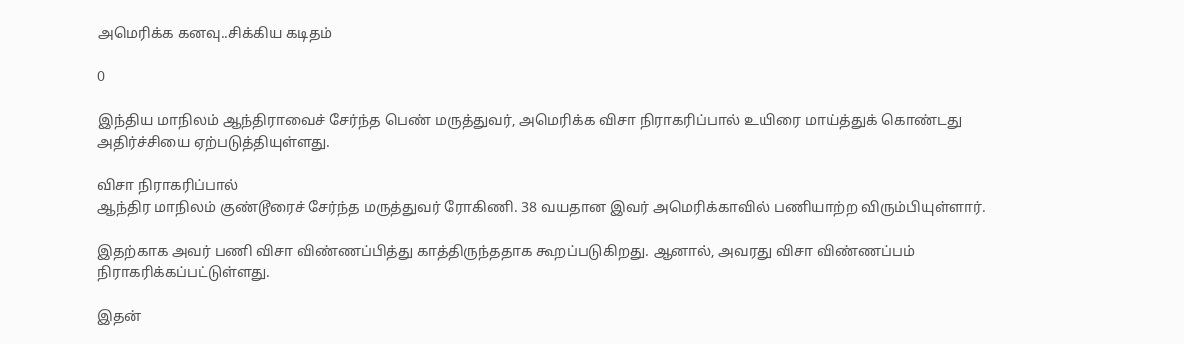அமெரிக்க கனவு..சிக்கிய கடிதம்

0

இந்திய மாநிலம் ஆந்திராவைச் சேர்ந்த பெண் மருத்துவர், அமெரிக்க விசா நிராகரிப்பால் உயிரை மாய்த்துக் கொண்டது அதிர்ச்சியை ஏற்படுத்தியுள்ளது.

விசா நிராகரிப்பால்
ஆந்திர மாநிலம் குண்டூரைச் சேர்ந்த மருத்துவர் ரோகிணி. 38 வயதான இவர் அமெரிக்காவில் பணியாற்ற விரும்பியுள்ளார்.

இதற்காக அவர் பணி விசா விண்ணப்பித்து காத்திருந்ததாக கூறப்படுகிறது. ஆனால், அவரது விசா விண்ணப்பம் நிராகரிக்கப்பட்டுள்ளது.

இதன்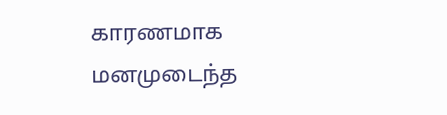காரணமாக மனமுடைந்த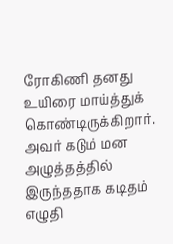ரோகிணி தனது உயிரை மாய்த்துக் கொண்டிருக்கிறார். அவர் கடும் மன அழுத்தத்தில் இருந்ததாக கடிதம் எழுதி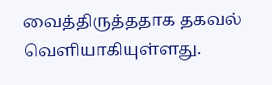வைத்திருத்ததாக தகவல் வெளியாகியுள்ளது.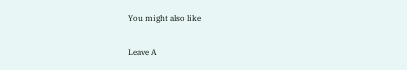You might also like

Leave A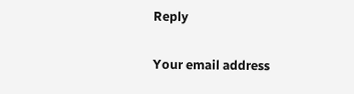Reply

Your email address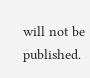will not be published.